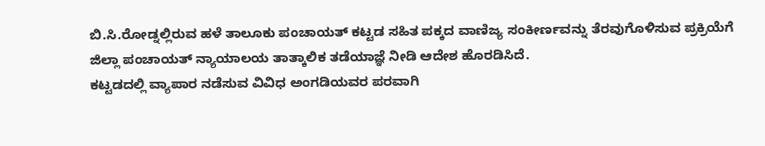ಬಿ.ಸಿ.ರೋಡ್ನಲ್ಲಿರುವ ಹಳೆ ತಾಲೂಕು ಪಂಚಾಯತ್ ಕಟ್ಟಡ ಸಹಿತ ಪಕ್ಕದ ವಾಣಿಜ್ಯ ಸಂಕೀರ್ಣವನ್ನು ತೆರವುಗೊಳಿಸುವ ಪ್ರಕ್ರಿಯೆಗೆ ಜಿಲ್ಲಾ ಪಂಚಾಯತ್ ನ್ಯಾಯಾಲಯ ತಾತ್ಕಾಲಿಕ ತಡೆಯಾಜ್ಞೆ ನೀಡಿ ಆದೇಶ ಹೊರಡಿಸಿದೆ.
ಕಟ್ಟಡದಲ್ಲಿ ವ್ಯಾಪಾರ ನಡೆಸುವ ವಿವಿಧ ಅಂಗಡಿಯವರ ಪರವಾಗಿ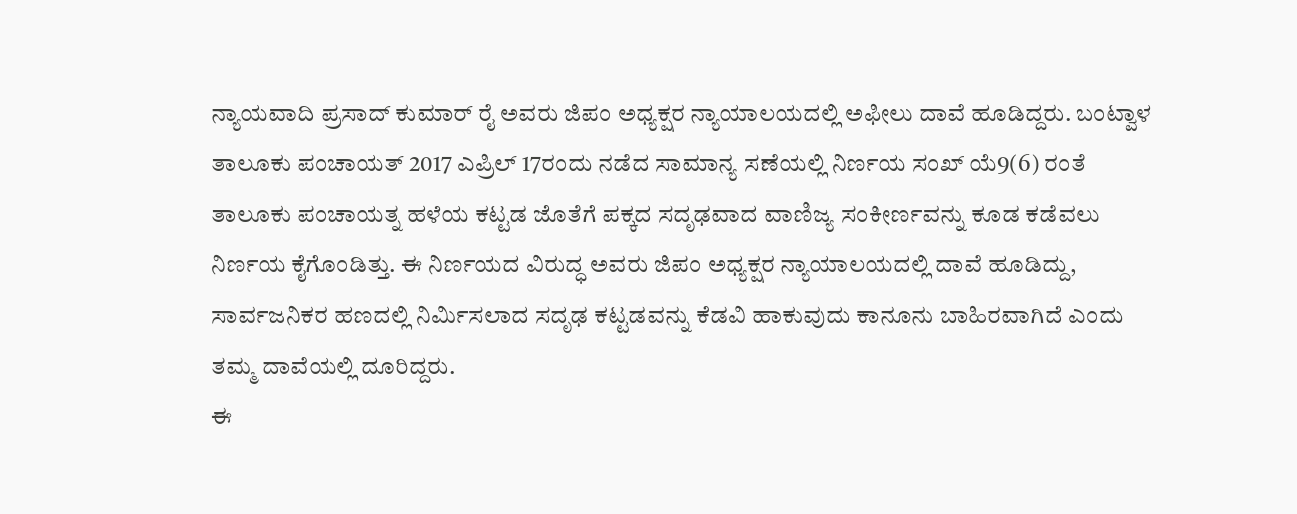ನ್ಯಾಯವಾದಿ ಪ್ರಸಾದ್ ಕುಮಾರ್ ರೈ ಅವರು ಜಿಪಂ ಅಧ್ಯಕ್ಷರ ನ್ಯಾಯಾಲಯದಲ್ಲಿ ಅಫೀಲು ದಾವೆ ಹೂಡಿದ್ದರು. ಬಂಟ್ವಾಳ ತಾಲೂಕು ಪಂಚಾಯತ್ 2017 ಎಪ್ರಿಲ್ 17ರಂದು ನಡೆದ ಸಾಮಾನ್ಯ ಸಣೆಯಲ್ಲಿ ನಿರ್ಣಯ ಸಂಖ್ ಯೆ9(6) ರಂತೆ ತಾಲೂಕು ಪಂಚಾಯತ್ನ ಹಳೆಯ ಕಟ್ಟಡ ಜೊತೆಗೆ ಪಕ್ಕದ ಸದೃಢವಾದ ವಾಣಿಜ್ಯ ಸಂಕೀರ್ಣವನ್ನು ಕೂಡ ಕಡೆವಲು ನಿರ್ಣಯ ಕೈಗೊಂಡಿತ್ತು. ಈ ನಿರ್ಣಯದ ವಿರುದ್ಧ ಅವರು ಜಿಪಂ ಅಧ್ಯಕ್ಷರ ನ್ಯಾಯಾಲಯದಲ್ಲಿ ದಾವೆ ಹೂಡಿದ್ದು, ಸಾರ್ವಜನಿಕರ ಹಣದಲ್ಲಿ ನಿರ್ಮಿಸಲಾದ ಸದೃಢ ಕಟ್ಟಡವನ್ನು ಕೆಡವಿ ಹಾಕುವುದು ಕಾನೂನು ಬಾಹಿರವಾಗಿದೆ ಎಂದು ತಮ್ಮ ದಾವೆಯಲ್ಲಿ ದೂರಿದ್ದರು.
ಈ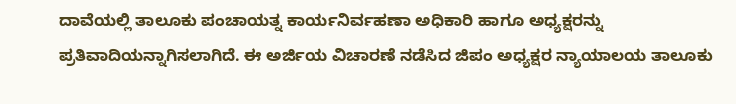ದಾವೆಯಲ್ಲಿ ತಾಲೂಕು ಪಂಚಾಯತ್ನ ಕಾರ್ಯನಿರ್ವಹಣಾ ಅಧಿಕಾರಿ ಹಾಗೂ ಅಧ್ಯಕ್ಷರನ್ನು ಪ್ರತಿವಾದಿಯನ್ನಾಗಿಸಲಾಗಿದೆ. ಈ ಅರ್ಜಿಯ ವಿಚಾರಣೆ ನಡೆಸಿದ ಜಿಪಂ ಅಧ್ಯಕ್ಷರ ನ್ಯಾಯಾಲಯ ತಾಲೂಕು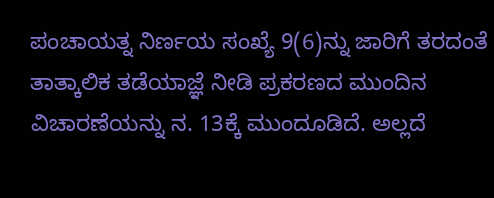ಪಂಚಾಯತ್ನ ನಿರ್ಣಯ ಸಂಖ್ಯೆ 9(6)ನ್ನು ಜಾರಿಗೆ ತರದಂತೆ ತಾತ್ಕಾಲಿಕ ತಡೆಯಾಜ್ಞೆ ನೀಡಿ ಪ್ರಕರಣದ ಮುಂದಿನ ವಿಚಾರಣೆಯನ್ನು ನ. 13ಕ್ಕೆ ಮುಂದೂಡಿದೆ. ಅಲ್ಲದೆ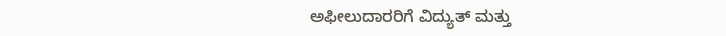ಅಫೀಲುದಾರರಿಗೆ ವಿದ್ಯುತ್ ಮತ್ತು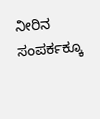ನೀರಿನ ಸಂಪರ್ಕಕ್ಕೂ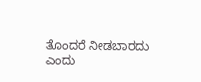ತೊಂದರೆ ನೀಡಬಾರದು ಎಂದು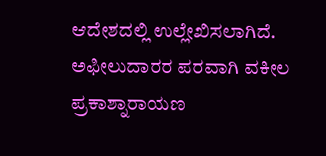ಆದೇಶದಲ್ಲಿ ಉಲ್ಲೇಖಿಸಲಾಗಿದೆ. ಅಫೀಲುದಾರರ ಪರವಾಗಿ ವಕೀಲ ಪ್ರಕಾಶ್ನಾರಾಯಣ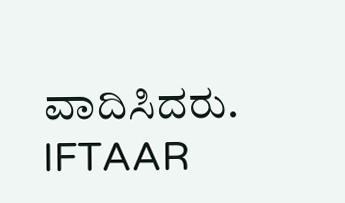ವಾದಿಸಿದರು.
IFTAAR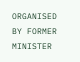ORGANISED BY FORMER MINISTER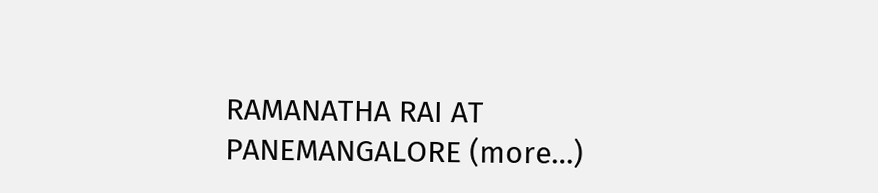RAMANATHA RAI AT PANEMANGALORE (more…)